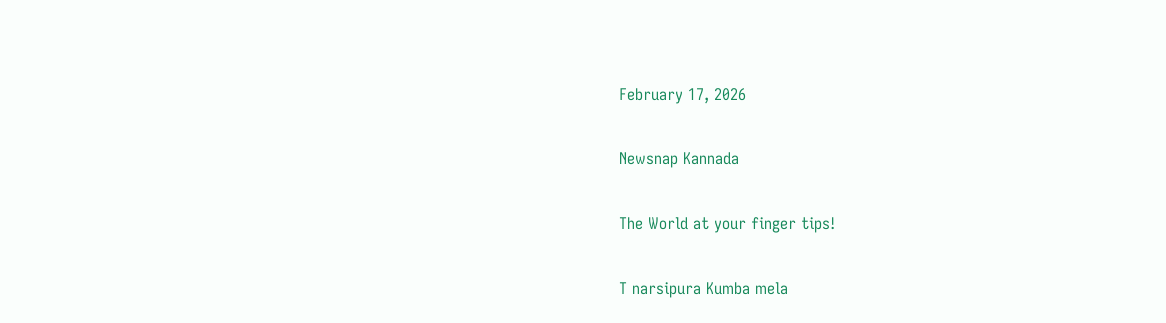February 17, 2026

Newsnap Kannada

The World at your finger tips!

T narsipura Kumba mela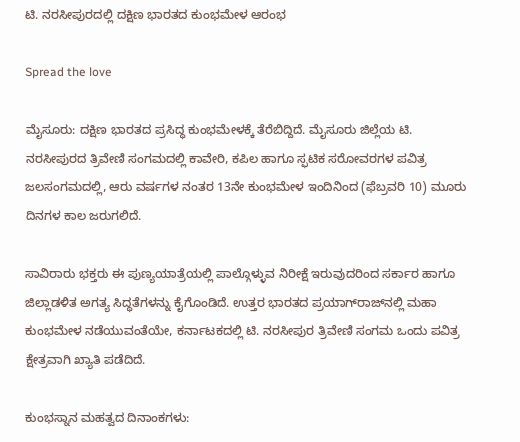ಟಿ. ನರಸೀಪುರದಲ್ಲಿ ದಕ್ಷಿಣ ಭಾರತದ ಕುಂಭಮೇಳ ಆರಂಭ

Spread the love

ಮೈಸೂರು: ದಕ್ಷಿಣ ಭಾರತದ ಪ್ರಸಿದ್ಧ ಕುಂಭಮೇಳಕ್ಕೆ ತೆರೆಬಿದ್ದಿದೆ. ಮೈಸೂರು ಜಿಲ್ಲೆಯ ಟಿ. ನರಸೀಪುರದ ತ್ರಿವೇಣಿ ಸಂಗಮದಲ್ಲಿ ಕಾವೇರಿ, ಕಪಿಲ ಹಾಗೂ ಸ್ಫಟಿಕ ಸರೋವರಗಳ ಪವಿತ್ರ ಜಲಸಂಗಮದಲ್ಲಿ, ಆರು ವರ್ಷಗಳ ನಂತರ 13ನೇ ಕುಂಭಮೇಳ ಇಂದಿನಿಂದ (ಫೆಬ್ರವರಿ 10) ಮೂರು ದಿನಗಳ ಕಾಲ ಜರುಗಲಿದೆ.

ಸಾವಿರಾರು ಭಕ್ತರು ಈ ಪುಣ್ಯಯಾತ್ರೆಯಲ್ಲಿ ಪಾಲ್ಗೊಳ್ಳುವ ನಿರೀಕ್ಷೆ ಇರುವುದರಿಂದ ಸರ್ಕಾರ ಹಾಗೂ ಜಿಲ್ಲಾಡಳಿತ ಅಗತ್ಯ ಸಿದ್ಧತೆಗಳನ್ನು ಕೈಗೊಂಡಿದೆ. ಉತ್ತರ ಭಾರತದ ಪ್ರಯಾಗ್‌ರಾಜ್‌ನಲ್ಲಿ ಮಹಾ ಕುಂಭಮೇಳ ನಡೆಯುವಂತೆಯೇ, ಕರ್ನಾಟಕದಲ್ಲಿ ಟಿ. ನರಸೀಪುರ ತ್ರಿವೇಣಿ ಸಂಗಮ ಒಂದು ಪವಿತ್ರ ಕ್ಷೇತ್ರವಾಗಿ ಖ್ಯಾತಿ ಪಡೆದಿದೆ.

ಕುಂಭಸ್ನಾನ ಮಹತ್ವದ ದಿನಾಂಕಗಳು: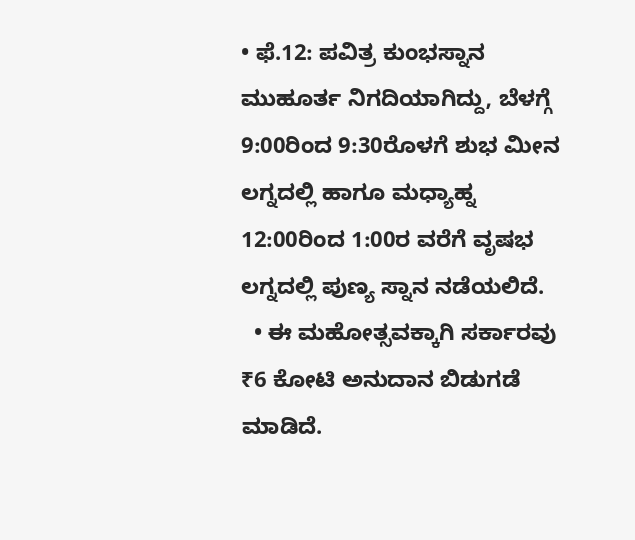• ಫೆ.12: ಪವಿತ್ರ ಕುಂಭಸ್ನಾನ ಮುಹೂರ್ತ ನಿಗದಿಯಾಗಿದ್ದು, ಬೆಳಗ್ಗೆ 9:00ರಿಂದ 9:30ರೊಳಗೆ ಶುಭ ಮೀನ ಲಗ್ನದಲ್ಲಿ ಹಾಗೂ ಮಧ್ಯಾಹ್ನ 12:00ರಿಂದ 1:00ರ ವರೆಗೆ ವೃಷಭ ಲಗ್ನದಲ್ಲಿ ಪುಣ್ಯ ಸ್ನಾನ ನಡೆಯಲಿದೆ.
  • ಈ ಮಹೋತ್ಸವಕ್ಕಾಗಿ ಸರ್ಕಾರವು ₹6 ಕೋಟಿ ಅನುದಾನ ಬಿಡುಗಡೆ ಮಾಡಿದೆ.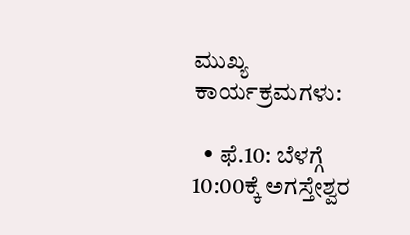ಮುಖ್ಯ ಕಾರ್ಯಕ್ರಮಗಳು:

  • ಫೆ.10: ಬೆಳಗ್ಗೆ 10:00ಕ್ಕೆ ಅಗಸ್ತೇಶ್ವರ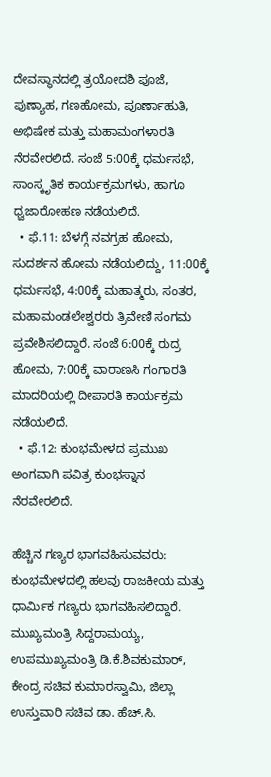ದೇವಸ್ಥಾನದಲ್ಲಿ ತ್ರಯೋದಶಿ ಪೂಜೆ, ಪುಣ್ಯಾಹ, ಗಣಹೋಮ, ಪೂರ್ಣಾಹುತಿ, ಅಭಿಷೇಕ ಮತ್ತು ಮಹಾಮಂಗಳಾರತಿ ನೆರವೇರಲಿದೆ. ಸಂಜೆ 5:00ಕ್ಕೆ ಧರ್ಮಸಭೆ, ಸಾಂಸ್ಕೃತಿಕ ಕಾರ್ಯಕ್ರಮಗಳು, ಹಾಗೂ ಧ್ವಜಾರೋಹಣ ನಡೆಯಲಿದೆ.
  • ಫೆ.11: ಬೆಳಗ್ಗೆ ನವಗ್ರಹ ಹೋಮ, ಸುದರ್ಶನ ಹೋಮ ನಡೆಯಲಿದ್ದು, 11:00ಕ್ಕೆ ಧರ್ಮಸಭೆ, 4:00ಕ್ಕೆ ಮಹಾತ್ಮರು, ಸಂತರ, ಮಹಾಮಂಡಲೇಶ್ವರರು ತ್ರಿವೇಣಿ ಸಂಗಮ ಪ್ರವೇಶಿಸಲಿದ್ದಾರೆ. ಸಂಜೆ 6:00ಕ್ಕೆ ರುದ್ರ ಹೋಮ, 7:00ಕ್ಕೆ ವಾರಾಣಸಿ ಗಂಗಾರತಿ ಮಾದರಿಯಲ್ಲಿ ದೀಪಾರತಿ ಕಾರ್ಯಕ್ರಮ ನಡೆಯಲಿದೆ.
  • ಫೆ.12: ಕುಂಭಮೇಳದ ಪ್ರಮುಖ ಅಂಗವಾಗಿ ಪವಿತ್ರ ಕುಂಭಸ್ನಾನ ನೆರವೇರಲಿದೆ.

ಹೆಚ್ಚಿನ ಗಣ್ಯರ ಭಾಗವಹಿಸುವವರು:
ಕುಂಭಮೇಳದಲ್ಲಿ ಹಲವು ರಾಜಕೀಯ ಮತ್ತು ಧಾರ್ಮಿಕ ಗಣ್ಯರು ಭಾಗವಹಿಸಲಿದ್ದಾರೆ. ಮುಖ್ಯಮಂತ್ರಿ ಸಿದ್ದರಾಮಯ್ಯ, ಉಪಮುಖ್ಯಮಂತ್ರಿ ಡಿ.ಕೆ.ಶಿವಕುಮಾರ್, ಕೇಂದ್ರ ಸಚಿವ ಕುಮಾರಸ್ವಾಮಿ, ಜಿಲ್ಲಾ ಉಸ್ತುವಾರಿ ಸಚಿವ ಡಾ. ಹೆಚ್.ಸಿ.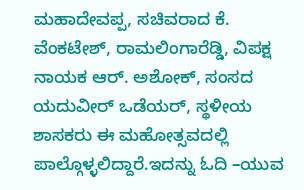ಮಹಾದೇವಪ್ಪ, ಸಚಿವರಾದ ಕೆ. ವೆಂಕಟೇಶ್, ರಾಮಲಿಂಗಾರೆಡ್ಡಿ, ವಿಪಕ್ಷ ನಾಯಕ ಆರ್. ಅಶೋಕ್, ಸಂಸದ ಯದುವೀರ್ ಒಡೆಯರ್, ಸ್ಥಳೀಯ ಶಾಸಕರು ಈ ಮಹೋತ್ಸವದಲ್ಲಿ ಪಾಲ್ಗೊಳ್ಳಲಿದ್ದಾರೆ.ಇದನ್ನು ಓದಿ –ಯುವ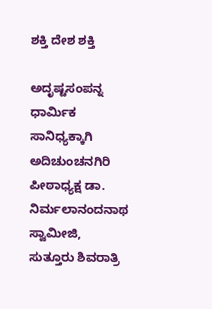ಶಕ್ತಿ ದೇಶ ಶಕ್ತಿ

ಅದೃಷ್ಟಸಂಪನ್ನ ಧಾರ್ಮಿಕ ಸಾನಿಧ್ಯಕ್ಕಾಗಿ ಅದಿಚುಂಚನಗಿರಿ ಪೀಠಾಧ್ಯಕ್ಷ ಡಾ. ನಿರ್ಮಲಾನಂದನಾಥ ಸ್ವಾಮೀಜಿ, ಸುತ್ತೂರು ಶಿವರಾತ್ರಿ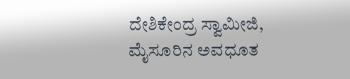ದೇಶಿಕೇಂದ್ರ ಸ್ವಾಮೀಜಿ, ಮೈಸೂರಿನ ಅವಧೂತ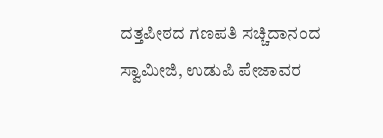ದತ್ತಪೀಠದ ಗಣಪತಿ ಸಚ್ಚಿದಾನಂದ ಸ್ವಾಮೀಜಿ, ಉಡುಪಿ ಪೇಜಾವರ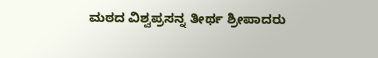ಮಠದ ವಿಶ್ವಪ್ರಸನ್ನ ತೀರ್ಥ ಶ್ರೀಪಾದರು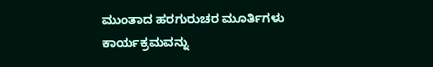ಮುಂತಾದ ಹರಗುರುಚರ ಮೂರ್ತಿಗಳು ಕಾರ್ಯಕ್ರಮವನ್ನು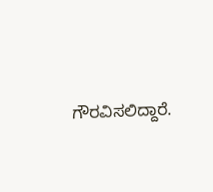ಗೌರವಿಸಲಿದ್ದಾರೆ.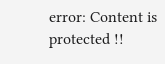error: Content is protected !!